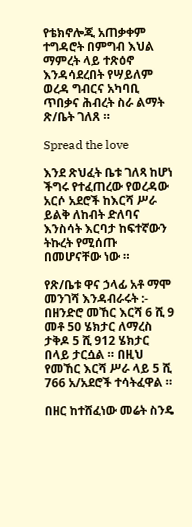የቴክኖሎጂ አጠቃቀም ተግዳሮት በምግብ እህል ማምረት ላይ ተጽዕኖ እንዳሳደረበት የሣይለም ወረዳ ግብርና አካባቢ ጥበቃና ሕብረት ስራ ልማት ጽ/ቤት ገለጸ ።

Spread the love

እንደ ጽህፈት ቤቱ ገለጻ ከሆነ ችግሩ የተፈጠረው የወረዳው አርሶ አደሮች ከእርሻ ሥራ ይልቅ ለከብት ድለባና እንስሳት እርባታ ከፍተኛውን ትኩረት የሚሰጡ በመሆናቸው ነው ።

የጽ/ቤቱ ዋና ኃላፊ አቶ ማሞ መንገሻ እንዳብራሩት :- በዘንድሮ መኸር እርሻ 6 ሺ 9 መቶ 50 ሄክታር ለማረስ ታቅዶ 5 ሺ 912 ሄክታር በላይ ታርሷል ። በዚህ የመኸር እርሻ ሥራ ላይ 5 ሺ 766 አ/አደሮች ተሳትፈዋል ።

በዘር ከተሸፈነው መሬት ስንዴ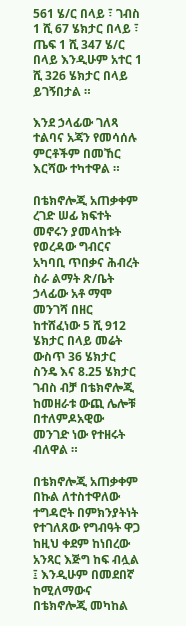561 ሄ/ር በላይ ፣ ገብስ 1 ሺ 67 ሄክታር በላይ ፣ ጤፍ 1 ሺ 347 ሄ/ር በላይ እንዲሁም አተር 1 ሺ 326 ሄክታር በላይ ይገኝበታል ።

እንደ ኃላፊው ገለጻ ተልባና አጃን የመሳሰሉ ምርቶችም በመኸር እርሻው ተካተዋል ።

በቴክኖሎጂ አጠቃቀም ረገድ ሠፊ ክፍተት መኖሩን ያመላከቱት የወረዳው ግብርና አካባቢ ጥበቃና ሕብረት ስራ ልማት ጽ/ቤት ኃላፊው አቶ ማሞ መንገሻ በዘር ከተሸፈነው 5 ሺ 912 ሄክታር በላይ መሬት ውስጥ 36 ሄክታር ስንዴ እና 8.25 ሄክታር ገብስ ብቻ በቴክኖሎጂ ከመዘራቱ ውጪ ሌሎቹ በተለምዶአዊው መንገድ ነው የተዘሩት ብለዋል ።

በቴክኖሎጂ አጠቃቀም በኩል ለተስተዋለው ተግዳሮት በምክንያትነት የተገለጸው የግብዓት ዋጋ ከዚህ ቀደም ከነበረው አንጻር እጅግ ከፍ ብሏል ፤ እንዲሁም በመደበኛ ከሚለማውና በቴክኖሎጂ መካከል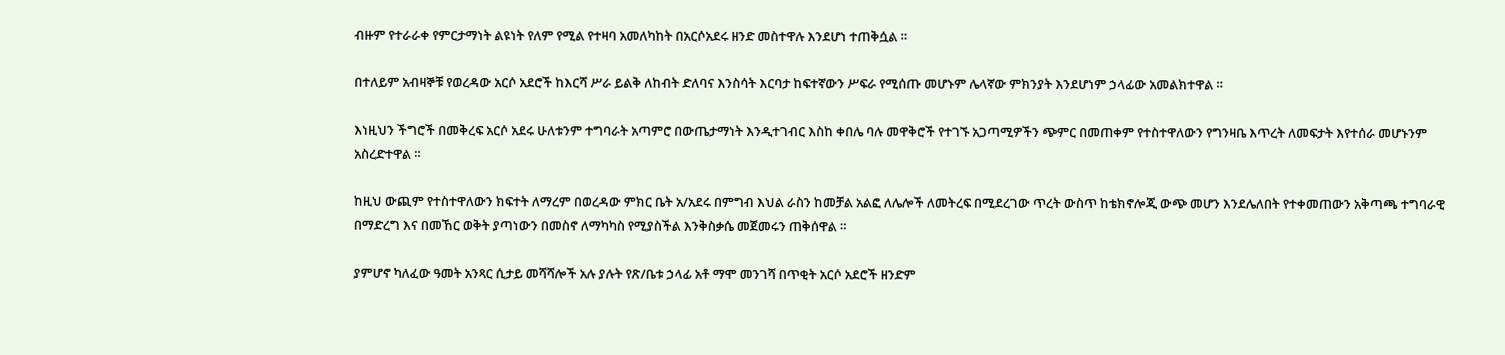ብዙም የተራራቀ የምርታማነት ልዩነት የለም የሚል የተዛባ አመለካከት በአርሶአደሩ ዘንድ መስተዋሉ እንደሆነ ተጠቅሷል ።

በተለይም አብዛኞቹ የወረዳው አርሶ አደሮች ከእርሻ ሥራ ይልቅ ለከብት ድለባና እንስሳት እርባታ ከፍተኛውን ሥፍራ የሚሰጡ መሆኑም ሌላኛው ምክንያት እንደሆነም ኃላፊው አመልክተዋል ።

እነዚህን ችግሮች በመቅረፍ አርሶ አደሩ ሁለቱንም ተግባራት አጣምሮ በውጤታማነት እንዲተገብር እስከ ቀበሌ ባሉ መዋቅሮች የተገኙ አጋጣሚዎችን ጭምር በመጠቀም የተስተዋለውን የግንዛቤ እጥረት ለመፍታት እየተሰራ መሆኑንም አስረድተዋል ።

ከዚህ ውጪም የተስተዋለውን ክፍተት ለማረም በወረዳው ምክር ቤት አ/አደሩ በምግብ እህል ራስን ከመቻል አልፎ ለሌሎች ለመትረፍ በሚደረገው ጥረት ውስጥ ከቴክኖሎጂ ውጭ መሆን እንደሌለበት የተቀመጠውን አቅጣጫ ተግባራዊ በማድረግ እና በመኸር ወቅት ያጣነውን በመስኖ ለማካካስ የሚያስችል እንቅስቃሴ መጀመሩን ጠቅሰዋል ።

ያምሆኖ ካለፈው ዓመት አንጻር ሲታይ መሻሻሎች አሉ ያሉት የጽ/ቤቱ ኃላፊ አቶ ማሞ መንገሻ በጥቂት አርሶ አደሮች ዘንድም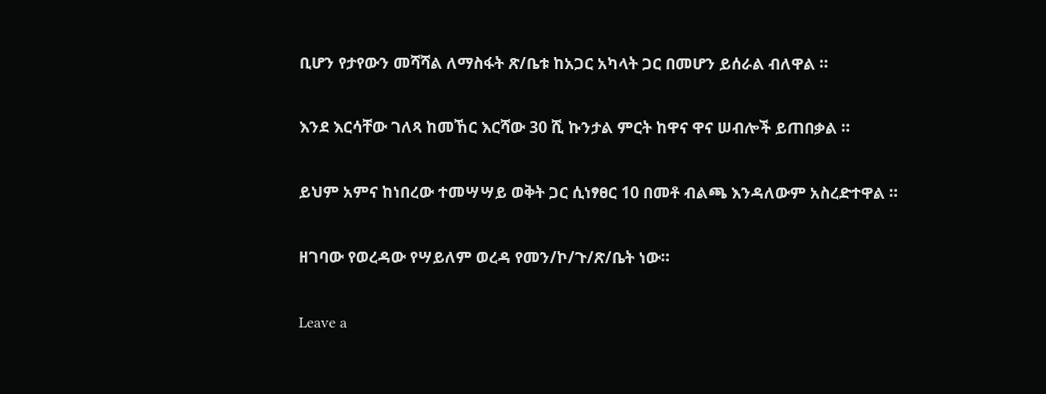ቢሆን የታየውን መሻሻል ለማስፋት ጽ/ቤቱ ከአጋር አካላት ጋር በመሆን ይሰራል ብለዋል ።

እንደ እርሳቸው ገለጻ ከመኸር እርሻው 30 ሺ ኩንታል ምርት ከዋና ዋና ሠብሎች ይጠበቃል ።

ይህም አምና ከነበረው ተመሣሣይ ወቅት ጋር ሲነፃፀር 10 በመቶ ብልጫ እንዳለውም አስረድተዋል ።

ዘገባው የወረዳው የሣይለም ወረዳ የመን/ኮ/ጉ/ጽ/ቤት ነው።

Leave a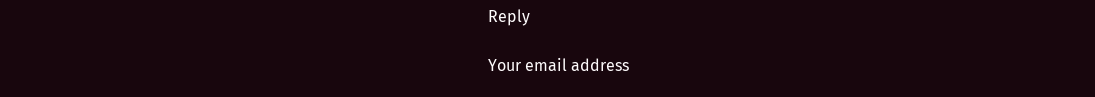Reply

Your email address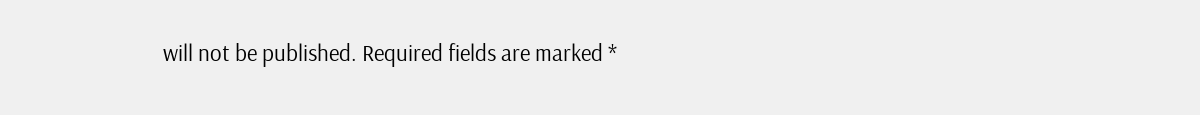will not be published. Required fields are marked *